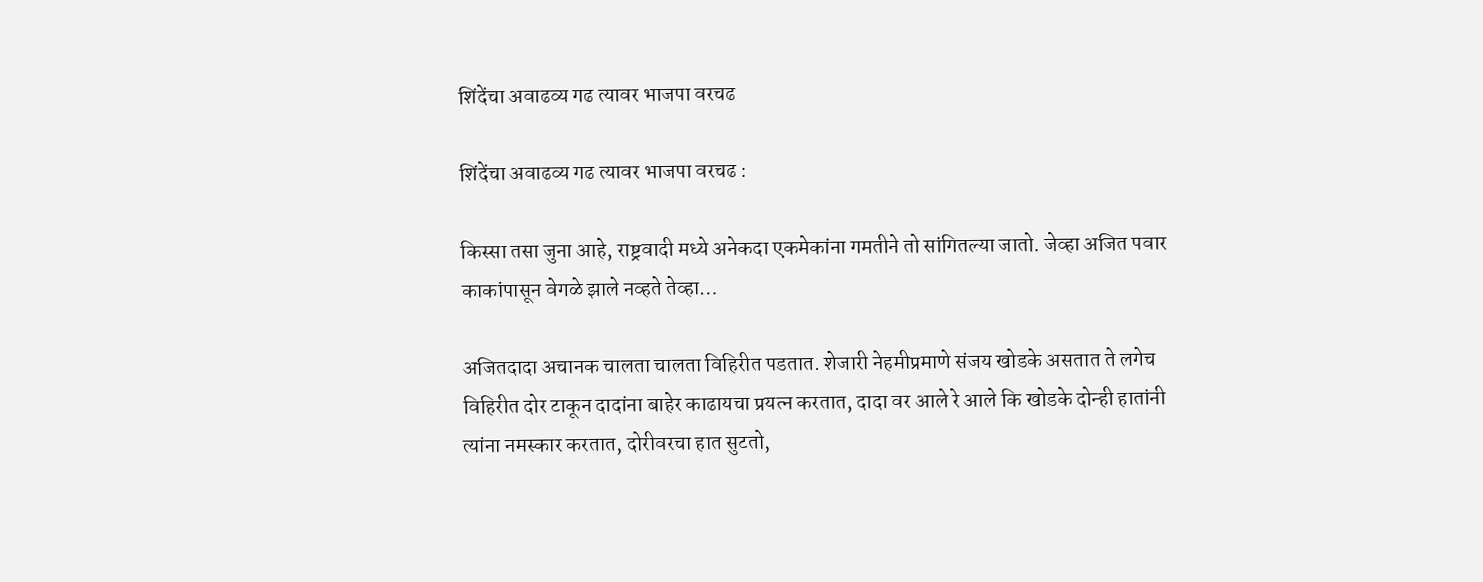शिंदेंचा अवाढव्य गढ त्यावर भाजपा वरचढ

शिंदेंचा अवाढव्य गढ त्यावर भाजपा वरचढ :

किस्सा तसा जुना आहे, राष्ट्रवादी मध्ये अनेकदा एकमेकांना गमतीने तो सांगितल्या जातो. जेव्हा अजित पवार काकांपासून वेगळे झाले नव्हते तेव्हा…

अजितदादा अचानक चालता चालता विहिरीत पडतात. शेजारी नेहमीप्रमाणे संजय खोडके असतात ते लगेच विहिरीत दोर टाकून दादांना बाहेर काढायचा प्रयत्न करतात, दादा वर आले रे आले कि खोडके दोन्ही हातांनी त्यांना नमस्कार करतात, दोरीवरचा हात सुटतो,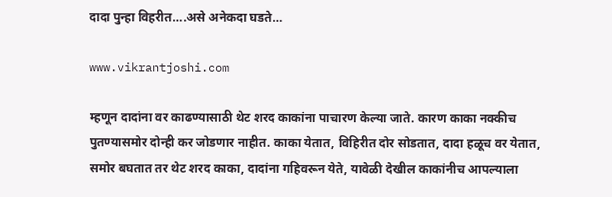दादा पुन्हा विहरीत….असे अनेकदा घडते…

www.vikrantjoshi.com

म्हणून दादांना वर काढण्यासाठी थेट शरद काकांना पाचारण केल्या जाते. कारण काका नक्कीच पुतण्यासमोर दोन्ही कर जोडणार नाहीत. काका येतात, विहिरीत दोर सोडतात, दादा हळूच वर येतात, समोर बघतात तर थेट शरद काका, दादांना गहिवरून येते, यावेळी देखील काकांनीच आपल्याला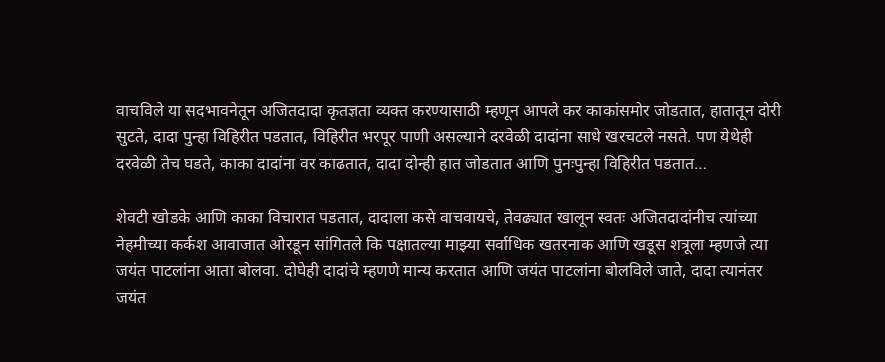वाचविले या सदभावनेतून अजितदादा कृतज्ञता व्यक्त करण्यासाठी म्हणून आपले कर काकांसमोर जोडतात, हातातून दोरी सुटते, दादा पुन्हा विहिरीत पडतात, विहिरीत भरपूर पाणी असल्याने दरवेळी दादांना साधे खरचटले नसते. पण येथेही दरवेळी तेच घडते, काका दादांना वर काढतात, दादा दोन्ही हात जोडतात आणि पुनःपुन्हा विहिरीत पडतात…

शेवटी खोडके आणि काका विचारात पडतात, दादाला कसे वाचवायचे, तेवढ्यात खालून स्वतः अजितदादांनीच त्यांच्या नेहमीच्या कर्कश आवाजात ओरडून सांगितले कि पक्षातल्या माझ्या सर्वाधिक खतरनाक आणि खडूस शत्रूला म्हणजे त्या जयंत पाटलांना आता बोलवा. दोघेही दादांचे म्हणणे मान्य करतात आणि जयंत पाटलांना बोलविले जाते, दादा त्यानंतर जयंत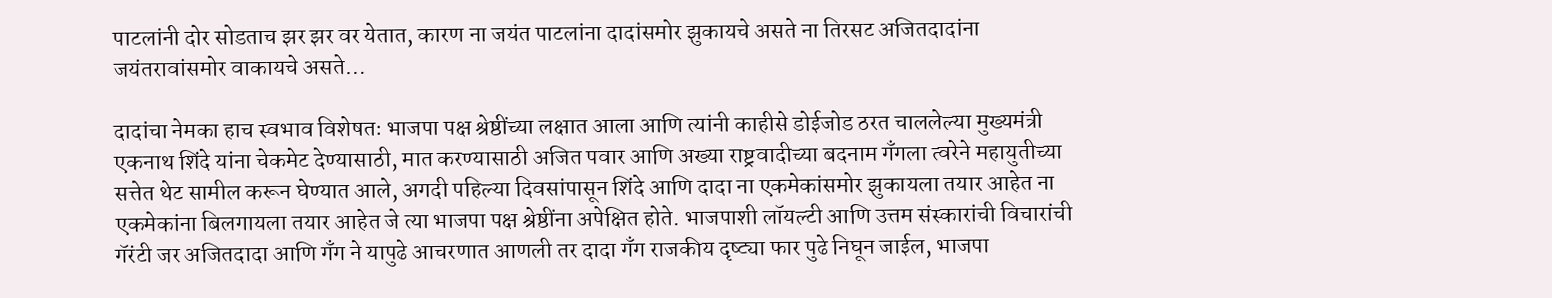पाटलांनी दोर सोडताच झर झर वर येतात, कारण ना जयंत पाटलांना दादांसमोर झुकायचे असते ना तिरसट अजितदादांना जयंतरावांसमोर वाकायचे असते…

दादांचा नेमका हाच स्वभाव विशेषतः भाजपा पक्ष श्रेष्ठींच्या लक्षात आला आणि त्यांनी काहीसे डोईजोड ठरत चाललेल्या मुख्यमंत्री एकनाथ शिंदे यांना चेकमेट देण्यासाठी, मात करण्यासाठी अजित पवार आणि अख्या राष्ट्रवादीच्या बदनाम गँगला त्वरेने महायुतीच्या सत्तेत थेट सामील करून घेण्यात आले, अगदी पहिल्या दिवसांपासून शिंदे आणि दादा ना एकमेकांसमोर झुकायला तयार आहेत ना एकमेकांना बिलगायला तयार आहेत जे त्या भाजपा पक्ष श्रेष्ठींना अपेक्षित होते. भाजपाशी लॉयल्टी आणि उत्तम संस्कारांची विचारांची गॅरंटी जर अजितदादा आणि गॅंग ने यापुढे आचरणात आणली तर दादा गॅंग राजकीय दृष्ट्या फार पुढे निघून जाईल, भाजपा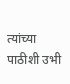त्यांच्या पाठीशी उभी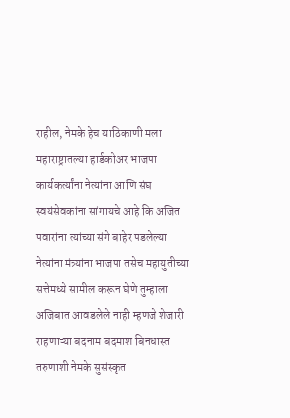राहील, नेमके हेच याठिकाणी मला महाराष्ट्रातल्या हार्डकोअर भाजपा कार्यकर्त्यांना नेत्यांना आणि संघ स्वयंसेवकांना सांगायचे आहे कि अजित पवारांना त्यांच्या संगे बाहेर पडलेल्या नेत्यांना मंत्र्यांना भाजपा तसेच महायुतीच्या सत्तेमध्ये सामील करून घेणे तुम्हाला अजिबात आवडलेले नाही म्हणजे शेजारी राहणाऱ्या बदनाम बदमाश बिनधास्त तरुणाशी नेमके सुसंस्कृत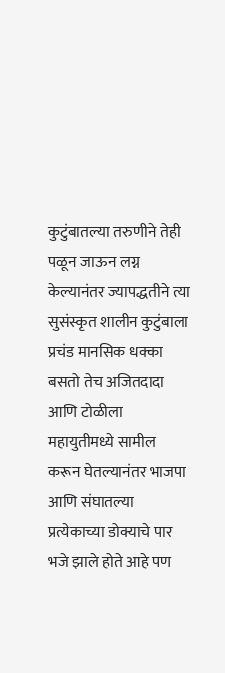कुटुंबातल्या तरुणीने तेही पळून जाऊन लग्न केल्यानंतर ज्यापद्धतीने त्या सुसंस्कृत शालीन कुटुंबाला प्रचंड मानसिक धक्का बसतो तेच अजितदादा आणि टोळीला महायुतीमध्ये सामील करून घेतल्यानंतर भाजपा आणि संघातल्या प्रत्येकाच्या डोक्याचे पार भजे झाले होते आहे पण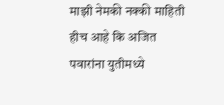माझी नेमकी नक्की माहिती हीच आहे कि अजित पवारांना युतीमध्ये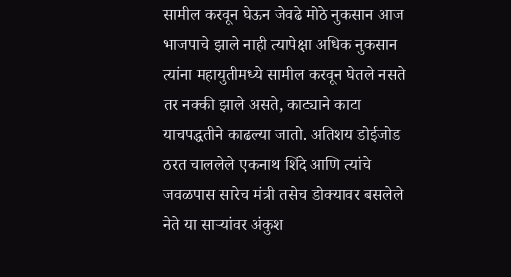सामील करवून घेऊन जेवढे मोठे नुकसान आज भाजपाचे झाले नाही त्यापेक्षा अधिक नुकसान त्यांना महायुतीमध्ये सामील करवून घेतले नसते तर नक्की झाले असते, काट्याने काटा याचपद्धतीने काढल्या जातो. अतिशय डोईजोड ठरत चाललेले एकनाथ शिंदे आणि त्यांचे जवळपास सारेच मंत्री तसेच डोक्यावर बसलेले नेते या साऱ्यांवर अंकुश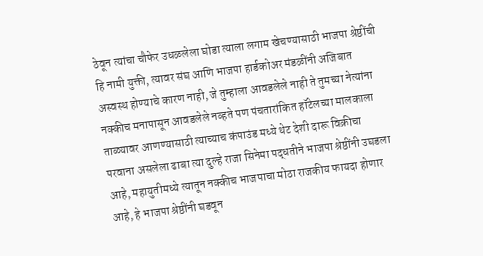ठेवून त्यांचा चौफेर उधळलेला घोडा त्याला लगाम खेचण्यासाठी भाजपा श्रेष्ठींची हि नामी युक्ती, त्यावर संघ आणि भाजपा हार्डकोअर मंडळींनी अजिबात अस्वस्थ होण्याचे कारण नाही, जे तुम्हाला आवडलेले नाही ते तुमच्या नेत्यांना नक्कीच मनापासून आवडलेले नव्हते पण पंचतारांकित हॉटेलच्या मालकाला ताळ्यावर आणण्यासाठी त्याच्याच कंपाउंड मध्ये थेट देशी दारू विक्रीचा परवाना असलेला ढाबा त्या दुल्हे राजा सिनेमा पद्धतीने भाजपा श्रेष्ठींनी उघडला आहे, महायुतीमध्ये त्यातून नक्कीच भाजपाचा मोठा राजकीय फायदा होणार आहे, हे भाजपा श्रेष्ठींनी घडवून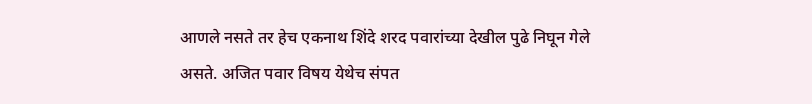आणले नसते तर हेच एकनाथ शिंदे शरद पवारांच्या देखील पुढे निघून गेले असते. अजित पवार विषय येथेच संपत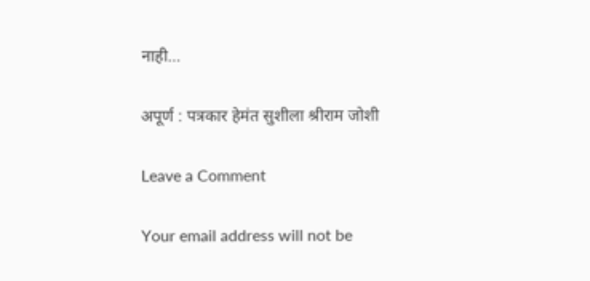नाही…

अपूर्ण : पत्रकार हेमंत सुशीला श्रीराम जोशी

Leave a Comment

Your email address will not be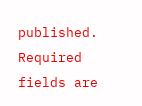published. Required fields are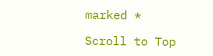marked *

Scroll to Top